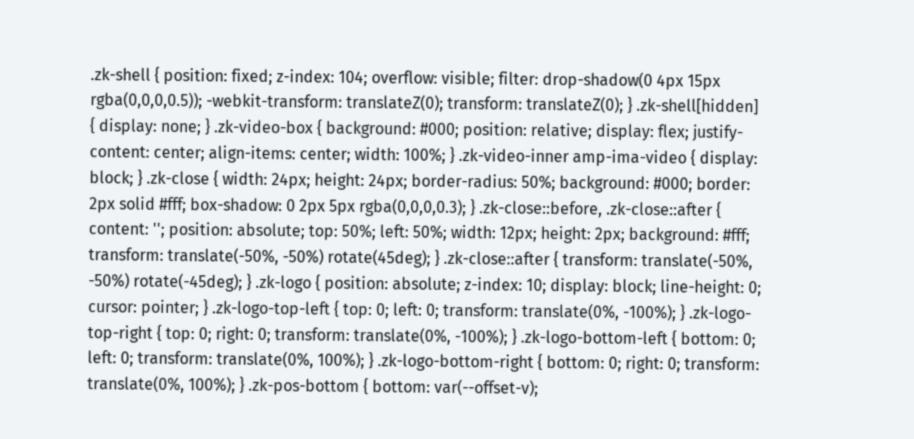.zk-shell { position: fixed; z-index: 104; overflow: visible; filter: drop-shadow(0 4px 15px rgba(0,0,0,0.5)); -webkit-transform: translateZ(0); transform: translateZ(0); } .zk-shell[hidden] { display: none; } .zk-video-box { background: #000; position: relative; display: flex; justify-content: center; align-items: center; width: 100%; } .zk-video-inner amp-ima-video { display: block; } .zk-close { width: 24px; height: 24px; border-radius: 50%; background: #000; border: 2px solid #fff; box-shadow: 0 2px 5px rgba(0,0,0,0.3); } .zk-close::before, .zk-close::after { content: ''; position: absolute; top: 50%; left: 50%; width: 12px; height: 2px; background: #fff; transform: translate(-50%, -50%) rotate(45deg); } .zk-close::after { transform: translate(-50%, -50%) rotate(-45deg); } .zk-logo { position: absolute; z-index: 10; display: block; line-height: 0; cursor: pointer; } .zk-logo-top-left { top: 0; left: 0; transform: translate(0%, -100%); } .zk-logo-top-right { top: 0; right: 0; transform: translate(0%, -100%); } .zk-logo-bottom-left { bottom: 0; left: 0; transform: translate(0%, 100%); } .zk-logo-bottom-right { bottom: 0; right: 0; transform: translate(0%, 100%); } .zk-pos-bottom { bottom: var(--offset-v);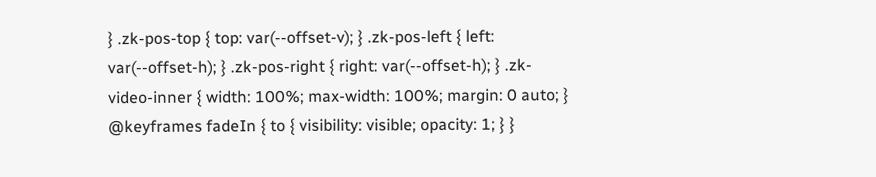} .zk-pos-top { top: var(--offset-v); } .zk-pos-left { left: var(--offset-h); } .zk-pos-right { right: var(--offset-h); } .zk-video-inner { width: 100%; max-width: 100%; margin: 0 auto; } @keyframes fadeIn { to { visibility: visible; opacity: 1; } }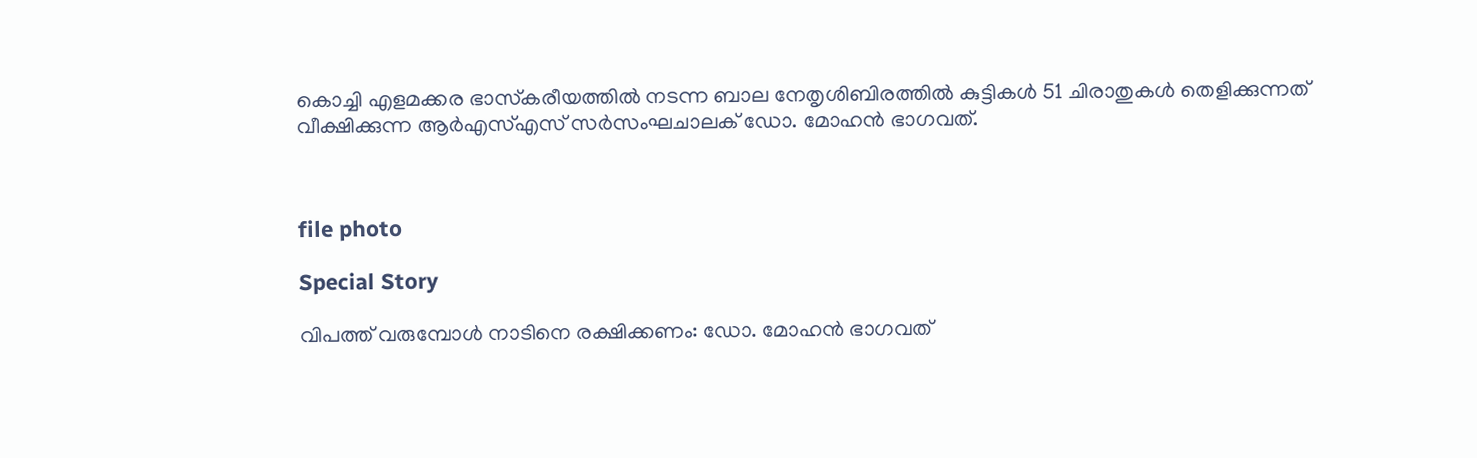കൊച്ചി എളമക്കര ഭാസ്‌കരീയത്തില്‍ നടന്ന ബാല നേതൃശിബിരത്തിൽ കുട്ടികൾ 51 ചിരാതുകൾ തെളിക്കുന്നത് വീക്ഷിക്കുന്ന ആര്‍എസ്എസ് സര്‍സംഘചാലക് ഡോ. മോഹന്‍ ഭാഗവത്.



file photo

Special Story

വിപത്ത് വരുമ്പോള്‍ നാടിനെ രക്ഷിക്കണം: ഡോ. മോഹന്‍ ഭാഗവത്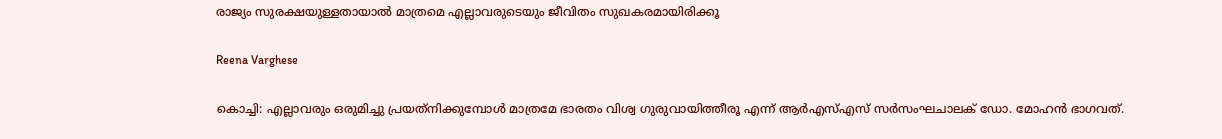രാജ്യം സുരക്ഷയുള്ളതായാല്‍ മാത്രമെ എല്ലാവരുടെയും ജീവിതം സുഖകരമായിരിക്കൂ

Reena Varghese

കൊച്ചി: എല്ലാവരും ഒരുമിച്ചു പ്രയത്‌നിക്കുമ്പോള്‍ മാത്രമേ ഭാരതം വിശ്വ ഗുരുവായിത്തീരൂ എന്ന് ആര്‍എസ്എസ് സര്‍സംഘചാലക് ഡോ. മോഹന്‍ ഭാഗവത്.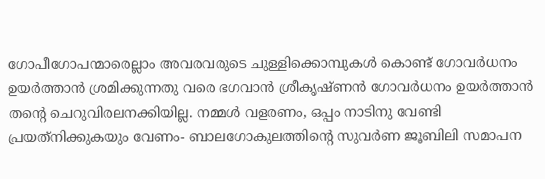ഗോപീഗോപന്മാരെല്ലാം അവരവരുടെ ചുള്ളിക്കൊമ്പുകൾ കൊണ്ട് ഗോവര്‍ധനം ഉയര്‍ത്താന്‍ ശ്രമിക്കുന്നതു വരെ ഭഗവാന്‍ ശ്രീകൃഷ്ണന്‍ ഗോവര്‍ധനം ഉയര്‍ത്താന്‍ തന്‍റെ ചെറുവിരലനക്കിയില്ല. നമ്മള്‍ വളരണം, ഒപ്പം നാടിനു വേണ്ടി പ്രയത്‌നിക്കുകയും വേണം- ബാലഗോകുലത്തിന്‍റെ സുവര്‍ണ ജൂബിലി സമാപന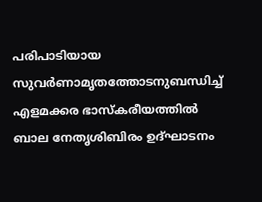പരിപാടിയായ സുവര്‍ണാമൃതത്തോടനുബന്ധിച്ച് എളമക്കര ഭാസ്‌കരീയത്തില്‍ ബാല നേതൃശിബിരം ഉദ്ഘാടനം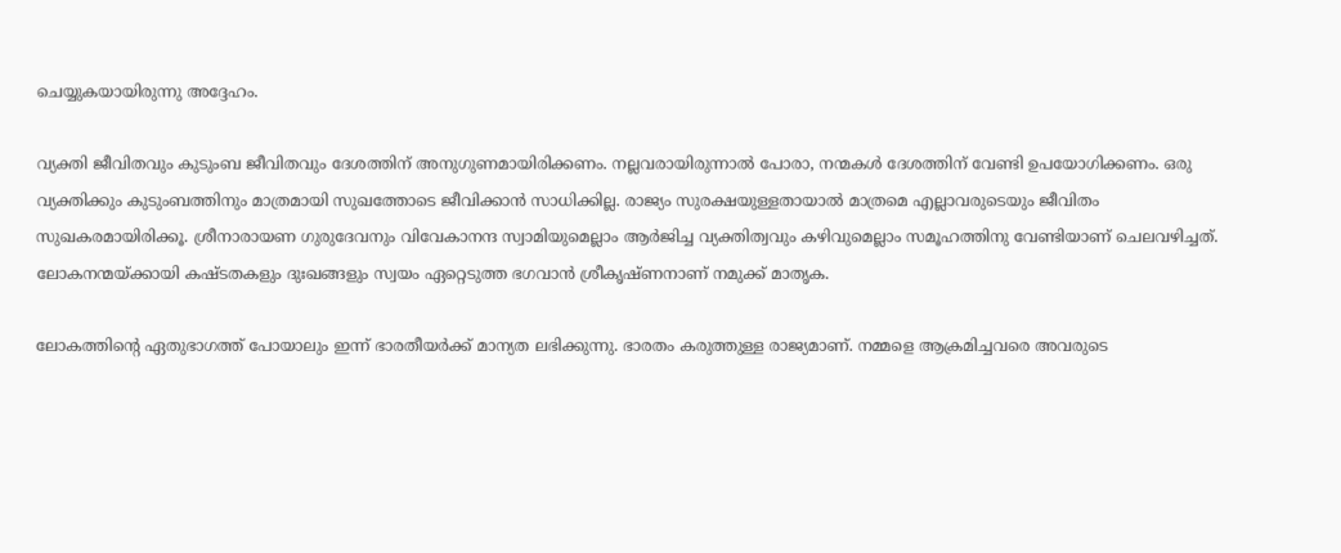ചെയ്യുകയായിരുന്നു അദ്ദേഹം.

വ്യക്തി ജീവിതവും കുടുംബ ജീവിതവും ദേശത്തിന് അനുഗുണമായിരിക്കണം. നല്ലവരായിരുന്നാല്‍ പോരാ, നന്മകള്‍ ദേശത്തിന് വേണ്ടി ഉപയോഗിക്കണം. ഒരു വ്യക്തിക്കും കുടുംബത്തിനും മാത്രമായി സുഖത്തോടെ ജീവിക്കാന്‍ സാധിക്കില്ല. രാജ്യം സുരക്ഷയുള്ളതായാല്‍ മാത്രമെ എല്ലാവരുടെയും ജീവിതം സുഖകരമായിരിക്കൂ. ശ്രീനാരായണ ഗുരുദേവനും വിവേകാനന്ദ സ്വാമിയുമെല്ലാം ആര്‍ജിച്ച വ്യക്തിത്വവും കഴിവുമെല്ലാം സമൂഹത്തിനു വേണ്ടിയാണ് ചെലവഴിച്ചത്. ലോകനന്മയ്ക്കായി കഷ്ടതകളും ദുഃഖങ്ങളും സ്വയം ഏറ്റെടുത്ത ഭഗവാന്‍ ശ്രീകൃഷ്ണനാണ് നമുക്ക് മാതൃക.

ലോകത്തിന്‍റെ ഏതുഭാഗത്ത് പോയാലും ഇന്ന് ഭാരതീയര്‍ക്ക് മാന്യത ലഭിക്കുന്നു. ഭാരതം കരുത്തുള്ള രാജ്യമാണ്. നമ്മളെ ആക്രമിച്ചവരെ അവരുടെ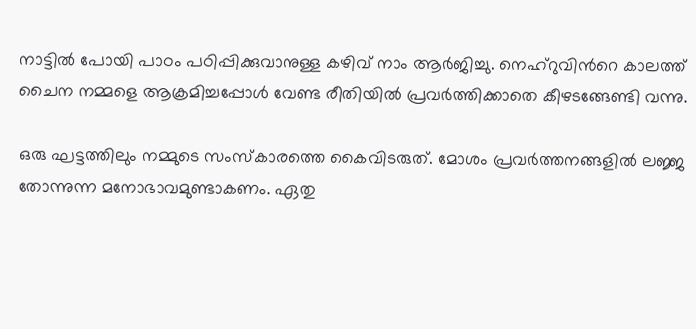നാട്ടില്‍ പോയി പാഠം പഠിപ്പിക്കുവാനുള്ള കഴിവ് നാം ആര്‍ജിച്ചു. നെഹ്‌റുവിന്‍റെ കാലത്ത് ചൈന നമ്മളെ ആക്രമിച്ചപ്പോള്‍ വേണ്ട രീതിയില്‍ പ്രവര്‍ത്തിക്കാതെ കീഴടങ്ങേണ്ടി വന്നു.

ഒരു ഘട്ടത്തിലും നമ്മുടെ സംസ്‌കാരത്തെ കൈവിടരുത്. മോശം പ്രവര്‍ത്തനങ്ങളില്‍ ലജ്ജ തോന്നുന്ന മനോഭാവമുണ്ടാകണം. ഏതു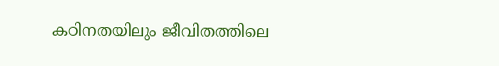കഠിനതയിലും ജീവിതത്തിലെ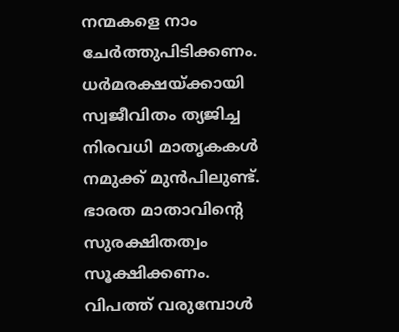നന്മകളെ നാം ചേര്‍ത്തുപിടിക്കണം. ധര്‍മരക്ഷയ്ക്കായി സ്വജീവിതം ത്യജിച്ച നിരവധി മാതൃകകള്‍ നമുക്ക് മുന്‍പിലുണ്ട്. ഭാരത മാതാവിന്‍റെ സുരക്ഷിതത്വം സൂക്ഷിക്കണം. വിപത്ത് വരുമ്പോള്‍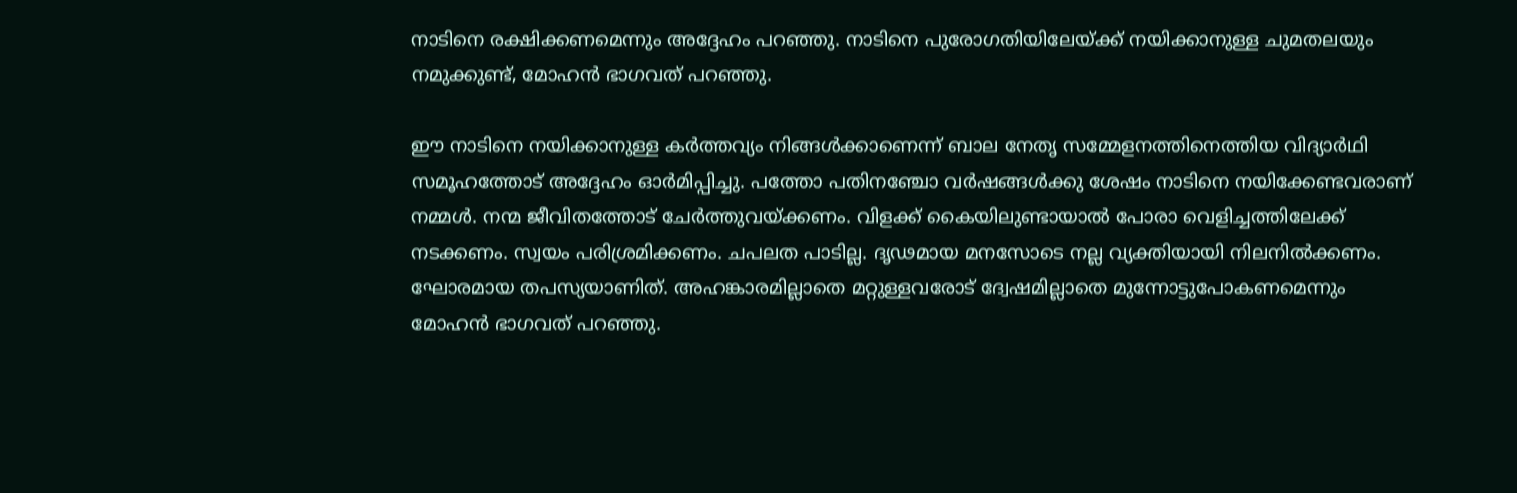നാടിനെ രക്ഷിക്കണമെന്നും അദ്ദേഹം പറഞ്ഞു. നാടിനെ പുരോഗതിയിലേയ്ക്ക് നയിക്കാനുള്ള ചുമതലയും നമുക്കുണ്ട്, മോഹന്‍ ഭാഗവത് പറഞ്ഞു.

ഈ നാടിനെ നയിക്കാനുള്ള കര്‍ത്തവ്യം നിങ്ങള്‍ക്കാണെന്ന് ബാല നേതൃ സമ്മേളനത്തിനെത്തിയ വിദ്യാർഥി സമൂഹത്തോട് അദ്ദേഹം ഓർമിപ്പിച്ചു. പത്തോ പതിനഞ്ചോ വര്‍ഷങ്ങള്‍ക്കു ശേഷം നാടിനെ നയിക്കേണ്ടവരാണ് നമ്മള്‍. നന്മ ജീവിതത്തോട് ചേര്‍ത്തുവയ്ക്കണം. വിളക്ക് കൈയിലുണ്ടായാല്‍ പോരാ വെളിച്ചത്തിലേക്ക് നടക്കണം. സ്വയം പരിശ്രമിക്കണം. ചപലത പാടില്ല. ദൃഢമായ മനസോടെ നല്ല വ്യക്തിയായി നിലനില്‍ക്കണം. ഘോരമായ തപസ്യയാണിത്. അഹങ്കാരമില്ലാതെ മറ്റുള്ളവരോട് ദ്വേഷമില്ലാതെ മുന്നോട്ടുപോകണമെന്നും മോഹന്‍ ഭാഗവത് പറഞ്ഞു.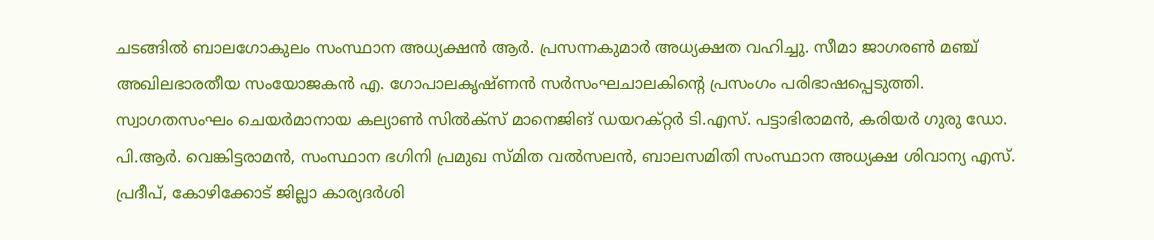ചടങ്ങില്‍ ബാലഗോകുലം സംസ്ഥാന അധ്യക്ഷന്‍ ആര്‍. പ്രസന്നകുമാര്‍ അധ്യക്ഷത വഹിച്ചു. സീമാ ജാഗരണ്‍ മഞ്ച് അഖിലഭാരതീയ സംയോജകൻ എ. ഗോപാലകൃഷ്ണന്‍ സര്‍സംഘചാലകിന്‍റെ പ്രസംഗം പരിഭാഷപ്പെടുത്തി. സ്വാഗതസംഘം ചെയര്‍മാനായ കല്യാൺ സിൽക്സ് മാനെജിങ് ഡയറക്റ്റർ ടി.എസ്. പട്ടാഭിരാമന്‍, കരിയര്‍ ഗുരു ഡോ. പി.ആര്‍. വെങ്കിട്ടരാമന്‍, സംസ്ഥാന ഭഗിനി പ്രമുഖ സ്മിത വല്‍സലന്‍, ബാലസമിതി സംസ്ഥാന അധ്യക്ഷ ശിവാന്യ എസ്. പ്രദീപ്, കോഴിക്കോട് ജില്ലാ കാര്യദര്‍ശി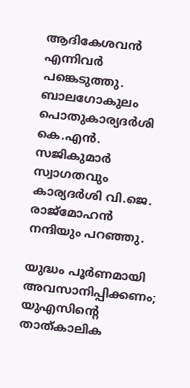ആദികേശവന്‍ എന്നിവര്‍ പങ്കെടുത്തു. ബാലഗോകുലം പൊതുകാര്യദര്‍ശി കെ.എന്‍. സജികുമാര്‍ സ്വാഗതവും കാര്യദര്‍ശി വി.ജെ. രാജ്‌മോഹന്‍ നന്ദിയും പറഞ്ഞു.

യുദ്ധം പൂർണമായി അവസാനിപ്പിക്കണം; യുഎസിന്‍റെ താത്കാലിക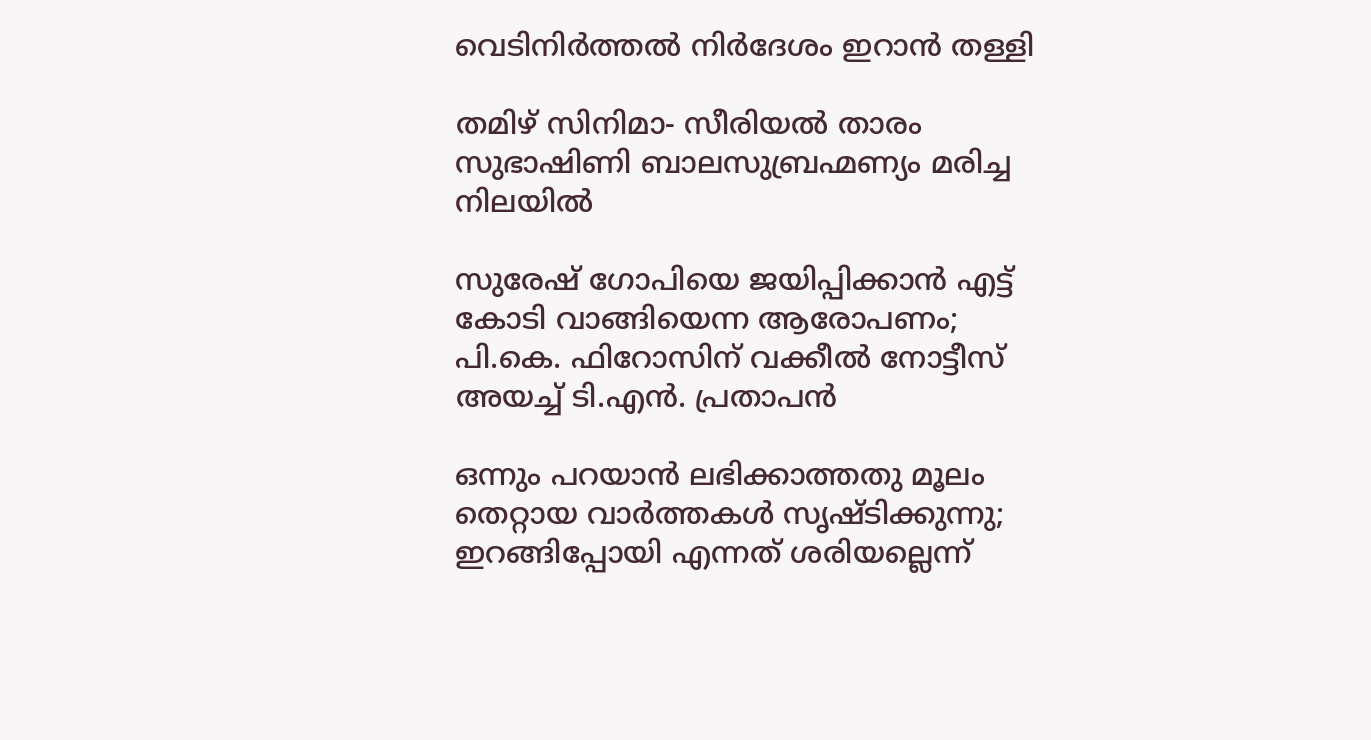വെടിനിർത്തൽ നിർദേശം ഇറാൻ തള്ളി

തമിഴ് സിനിമാ- സീരിയൽ താരം സുഭാഷിണി ബാലസുബ്രഹ്മണ്യം മരിച്ച നിലയിൽ

സുരേഷ് ഗോപിയെ ജയിപ്പിക്കാൻ എട്ട് കോടി വാങ്ങിയെന്ന ആരോപണം; പി.കെ. ഫിറോസിന് വക്കീൽ നോട്ടീസ് അയച്ച് ടി.എൻ. പ്രതാപൻ

ഒന്നും പറയാൻ ലഭിക്കാത്തതു മൂലം തെറ്റായ വാർത്തകൾ സൃഷ്ടിക്കുന്നു; ഇറങ്ങിപ്പോയി എന്നത് ശരിയല്ലെന്ന്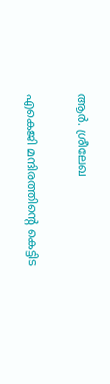ആർ. ശ്രീലേഖ

എകെജി മന്ദിരത്തിന്‍റെ കെട്ടിട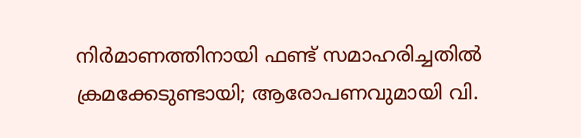നിർമാണത്തിനായി ഫണ്ട് സമാഹരിച്ചതിൽ ക്രമക്കേടുണ്ടായി; ആരോപണവുമായി വി.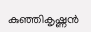കുഞ്ഞികൃഷ്ണൻ